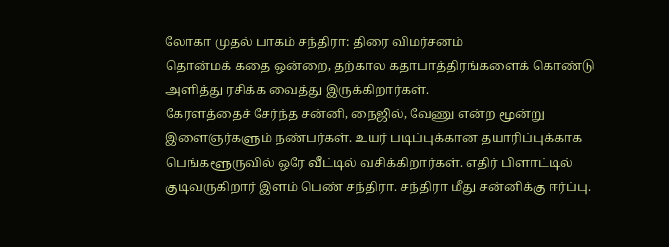லோகா முதல் பாகம் சந்திரா: திரை விமர்சனம்
தொன்மக் கதை ஒன்றை, தற்கால கதாபாத்திரங்களைக் கொண்டு அளித்து ரசிக்க வைத்து இருக்கிறார்கள்.
கேரளத்தைச் சேர்ந்த சன்னி, நைஜில், வேணு என்ற மூன்று இளைஞர்களும் நண்பர்கள். உயர் படிப்புக்கான தயாரிப்புக்காக பெங்களூருவில் ஒரே வீட்டில் வசிக்கிறார்கள். எதிர் பிளாட்டில் குடிவருகிறார் இளம் பெண் சந்திரா. சந்திரா மீது சன்னிக்கு ஈர்ப்பு.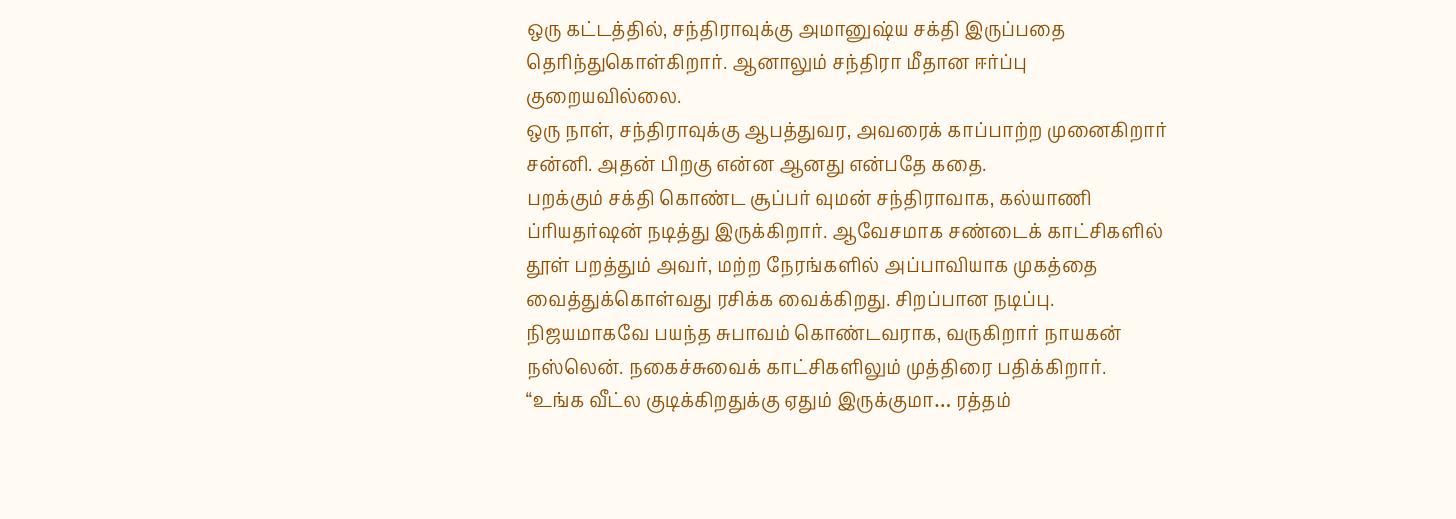ஒரு கட்டத்தில், சந்திராவுக்கு அமானுஷ்ய சக்தி இருப்பதை தெரிந்துகொள்கிறார். ஆனாலும் சந்திரா மீதான ஈர்ப்பு குறையவில்லை.
ஒரு நாள், சந்திராவுக்கு ஆபத்துவர, அவரைக் காப்பாற்ற முனைகிறார் சன்னி. அதன் பிறகு என்ன ஆனது என்பதே கதை.
பறக்கும் சக்தி கொண்ட சூப்பர் வுமன் சந்திராவாக, கல்யாணி ப்ரியதர்ஷன் நடித்து இருக்கிறார். ஆவேசமாக சண்டைக் காட்சிகளில் தூள் பறத்தும் அவர், மற்ற நேரங்களில் அப்பாவியாக முகத்தை வைத்துக்கொள்வது ரசிக்க வைக்கிறது. சிறப்பான நடிப்பு.
நிஜயமாகவே பயந்த சுபாவம் கொண்டவராக, வருகிறார் நாயகன் நஸ்லென். நகைச்சுவைக் காட்சிகளிலும் முத்திரை பதிக்கிறார். “உங்க வீட்ல குடிக்கிறதுக்கு ஏதும் இருக்குமா… ரத்தம்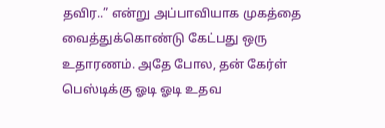தவிர..” என்று அப்பாவியாக முகத்தை வைத்துக்கொண்டு கேட்பது ஒரு உதாரணம். அதே போல, தன் கேர்ள் பெஸ்டிக்கு ஓடி ஓடி உதவ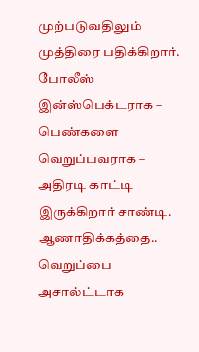முற்படுவதிலும் முத்திரை பதிக்கிறார்.
போலீஸ் இன்ஸ்பெக்டராக – பெண்களை வெறுப்பவராக – அதிரடி காட்டி இருக்கிறார் சாண்டி. ஆணாதிக்கத்தை.. வெறுப்பை அசால்ட்டாக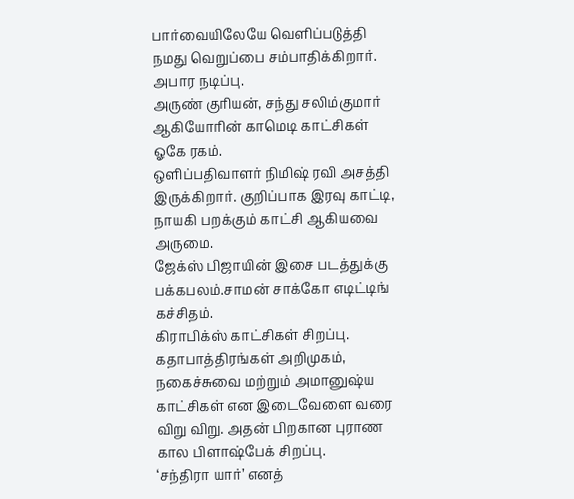பார்வையிலேயே வெளிப்படுத்தி நமது வெறுப்பை சம்பாதிக்கிறார். அபார நடிப்பு.
அருண் குரியன், சந்து சலிம்குமார் ஆகியோரின் காமெடி காட்சிகள் ஓகே ரகம்.
ஒளிப்பதிவாளர் நிமிஷ் ரவி அசத்தி இருக்கிறார். குறிப்பாக இரவு காட்டி, நாயகி பறக்கும் காட்சி ஆகியவை அருமை.
ஜேக்ஸ் பிஜாயின் இசை படத்துக்கு பக்கபலம்.சாமன் சாக்கோ எடிட்டிங் கச்சிதம்.
கிராபிக்ஸ் காட்சிகள் சிறப்பு.
கதாபாத்திரங்கள் அறிமுகம், நகைச்சுவை மற்றும் அமானுஷ்ய காட்சிகள் என இடைவேளை வரை விறு விறு. அதன் பிறகான புராண கால பிளாஷ்பேக் சிறப்பு.
‘சந்திரா யார்’ எனத்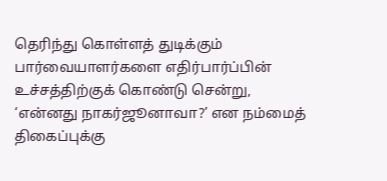தெரிந்து கொள்ளத் துடிக்கும் பார்வையாளர்களை எதிர்பார்ப்பின் உச்சத்திற்குக் கொண்டு சென்று, ‘என்னது நாகர்ஜூனாவா?’ என நம்மைத் திகைப்புக்கு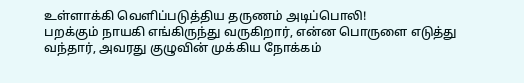உள்ளாக்கி வெளிப்படுத்திய தருணம் அடிப்பொலி!
பறக்கும் நாயகி எங்கிருந்து வருகிறார், என்ன பொருளை எடுத்து வந்தார், அவரது குழுவின் முக்கிய நோக்கம்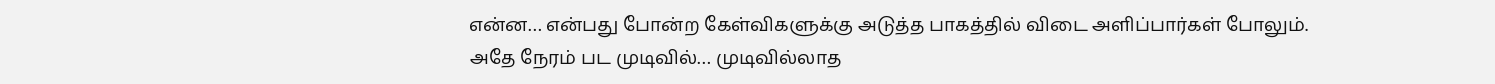என்ன… என்பது போன்ற கேள்விகளுக்கு அடுத்த பாகத்தில் விடை அளிப்பார்கள் போலும்.
அதே நேரம் பட முடிவில்… முடிவில்லாத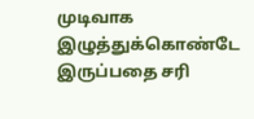முடிவாக இழுத்துக்கொண்டே இருப்பதை சரி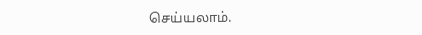செய்யலாம்.